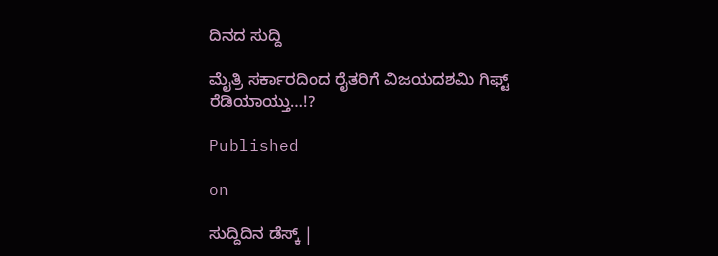ದಿನದ ಸುದ್ದಿ

ಮೈತ್ರಿ ಸರ್ಕಾರದಿಂದ ರೈತರಿಗೆ ವಿಜಯದಶಮಿ ಗಿಫ್ಟ್ ರೆಡಿಯಾಯ್ತು…!?

Published

on

ಸುದ್ದಿದಿನ ಡೆಸ್ಕ್ |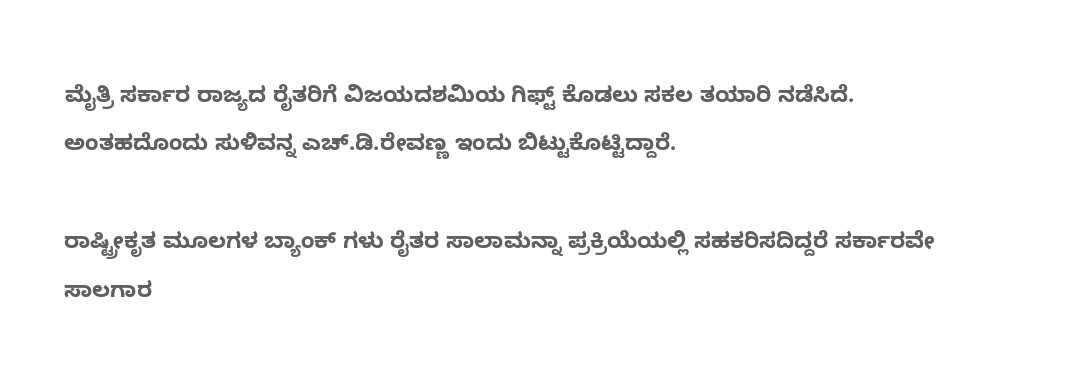ಮೈತ್ರಿ ಸರ್ಕಾರ ರಾಜ್ಯದ ರೈತರಿಗೆ ವಿಜಯದಶಮಿಯ ಗಿಫ್ಟ್ ಕೊಡಲು ಸಕಲ ತಯಾರಿ ನಡೆಸಿದೆ. ಅಂತಹದೊಂದು ಸುಳಿವನ್ನ ಎಚ್.ಡಿ.ರೇವಣ್ಣ ಇಂದು ಬಿಟ್ಟುಕೊಟ್ಟಿದ್ದಾರೆ.

ರಾಷ್ಟ್ರೀಕೃತ ಮೂಲಗಳ ಬ್ಯಾಂಕ್ ಗಳು ರೈತರ ಸಾಲಾಮನ್ನಾ ಪ್ರಕ್ರಿಯೆಯಲ್ಲಿ ಸಹಕರಿಸದಿದ್ದರೆ ಸರ್ಕಾರವೇ ಸಾಲಗಾರ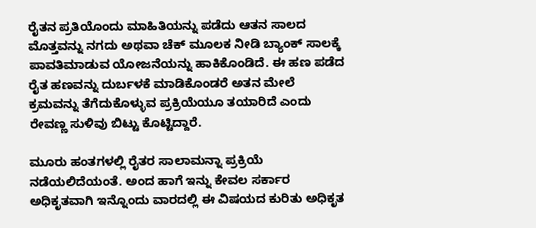ರೈತನ ಪ್ರತಿಯೊಂದು ಮಾಹಿತಿಯನ್ನು ಪಡೆದು ಆತನ ಸಾಲದ ಮೊತ್ತವನ್ನು ನಗದು ಅಥವಾ ಚೆಕ್ ಮೂಲಕ ನೀಡಿ ಬ್ಯಾಂಕ್ ಸಾಲಕ್ಕೆ ಪಾವತಿಮಾಡುವ ಯೋಜನೆಯನ್ನು ಹಾಕಿಕೊಂಡಿದೆ. ಈ ಹಣ ಪಡೆದ ರೈತ ಹಣವನ್ನು ದುರ್ಬಳಕೆ ಮಾಡಿಕೊಂಡರೆ ಅತನ ಮೇಲೆ ಕ್ರಮವನ್ನು ತೆಗೆದುಕೊಳ್ಳುವ ಪ್ರಕ್ರಿಯೆಯೂ ತಯಾರಿದೆ ಎಂದು ರೇವಣ್ಣ ಸುಳಿವು ಬಿಟ್ಟು ಕೊಟ್ಟಿದ್ದಾರೆ.

ಮೂರು ಹಂತಗಳಲ್ಲಿ ರೈತರ ಸಾಲಾಮನ್ನಾ ಪ್ರಕ್ರಿಯೆ ನಡೆಯಲಿದೆಯಂತೆ. ಅಂದ ಹಾಗೆ ಇನ್ನು ಕೇವಲ ಸರ್ಕಾರ ಅಧಿಕೃತವಾಗಿ ಇನ್ನೊಂದು ವಾರದಲ್ಲಿ ಈ ವಿಷಯದ ಕುರಿತು ಅಧಿಕೃತ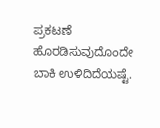ಪ್ರಕಟಣೆ ಹೊರಡಿಸುವುದೊಂದೇ ಬಾಕಿ ಉಳಿದಿದೆಯಷ್ಟೆ.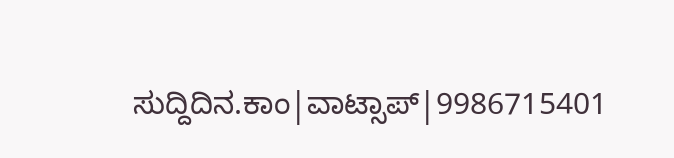ಸುದ್ದಿದಿನ.ಕಾಂ|ವಾಟ್ಸಾಪ್|9986715401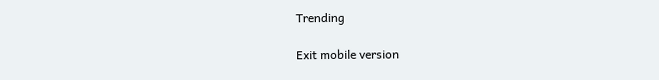Trending

Exit mobile version